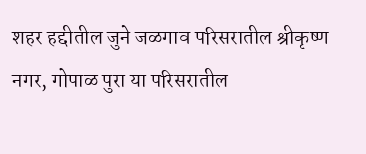शहर हद्दीतील जुने जळगाव परिसरातील श्रीकृष्ण नगर, गोपाळ पुरा या परिसरातील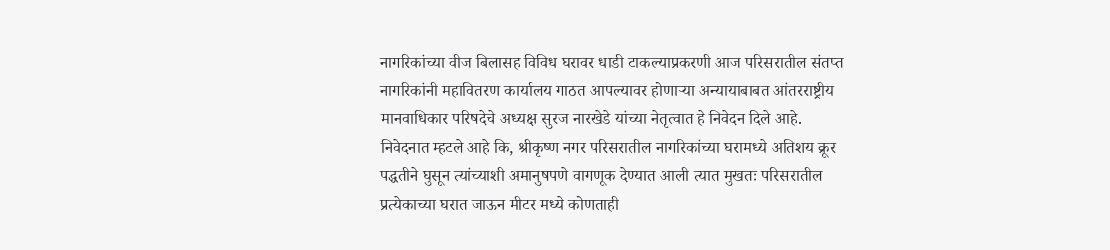नागरिकांच्या वीज बिलासह विविध घरावर धाडी टाकल्याप्रकरणी आज परिसरातील संतप्त नागरिकांनी महावितरण कार्यालय गाठत आपल्यावर होणाऱ्या अन्यायाबाबत आंतरराष्ट्रीय मानवाधिकार परिषदेचे अध्यक्ष सुरज नारखेडे यांच्या नेतृत्वात हे निवेदन दिले आहे. निवेदनात म्हटले आहे कि, श्रीकृष्ण नगर परिसरातील नागरिकांच्या घरामध्ये अतिशय क्रूर पद्धतीने घुसून त्यांच्याशी अमानुषपणे वागणूक देण्यात आली त्यात मुखतः परिसरातील प्रत्येकाच्या घरात जाऊन मीटर मध्ये कोणताही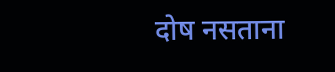दोष नसताना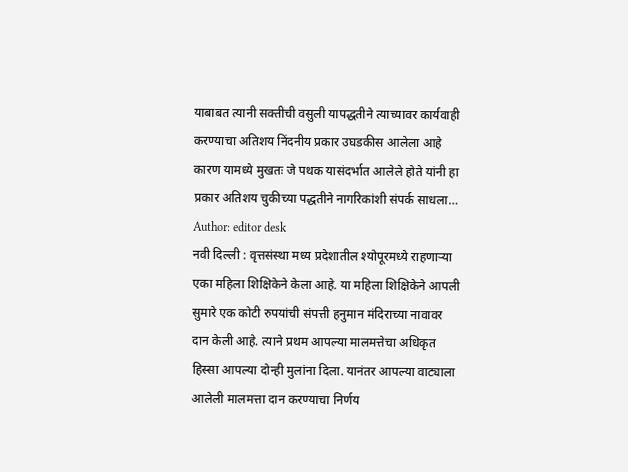याबाबत त्यानी सक्तीची वसुली यापद्धतीने त्याच्यावर कार्यवाही करण्याचा अतिशय निंदनीय प्रकार उघडकीस आलेला आहे कारण यामध्ये मुखतः जे पथक यासंदर्भात आलेले होते यांनी हा प्रकार अतिशय चुकीच्या पद्धतीने नागरिकांशी संपर्क साधला…
Author: editor desk
नवी दिल्ली : वृत्तसंस्था मध्य प्रदेशातील श्योपूरमध्ये राहणाऱ्या एका महिला शिक्षिकेने केला आहे. या महिला शिक्षिकेने आपली सुमारे एक कोटी रुपयांची संपत्ती हनुमान मंदिराच्या नावावर दान केली आहे. त्याने प्रथम आपल्या मालमत्तेचा अधिकृत हिस्सा आपल्या दोन्ही मुलांना दिला. यानंतर आपल्या वाट्याला आलेली मालमत्ता दान करण्याचा निर्णय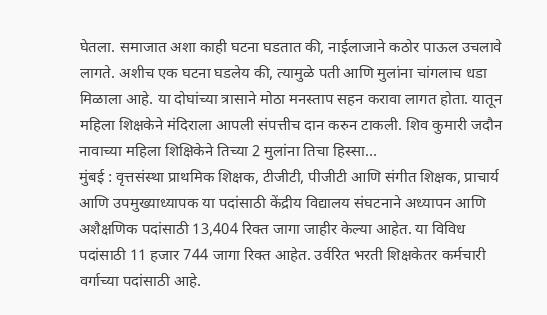घेतला. समाजात अशा काही घटना घडतात की, नाईलाजाने कठोर पाऊल उचलावे लागते. अशीच एक घटना घडलेय की, त्यामुळे पती आणि मुलांना चांगलाच धडा मिळाला आहे. या दोघांच्या त्रासाने मोठा मनस्ताप सहन करावा लागत होता. यातून महिला शिक्षकेने मंदिराला आपली संपत्तीच दान करुन टाकली. शिव कुमारी जदौन नावाच्या महिला शिक्षिकेने तिच्या 2 मुलांना तिचा हिस्सा…
मुंबई : वृत्तसंस्था प्राथमिक शिक्षक, टीजीटी, पीजीटी आणि संगीत शिक्षक, प्राचार्य आणि उपमुख्याध्यापक या पदांसाठी केंद्रीय विद्यालय संघटनाने अध्यापन आणि अशैक्षणिक पदांसाठी 13,404 रिक्त जागा जाहीर केल्या आहेत. या विविध पदांसाठी 11 हजार 744 जागा रिक्त आहेत. उर्वरित भरती शिक्षकेतर कर्मचारी वर्गाच्या पदांसाठी आहे.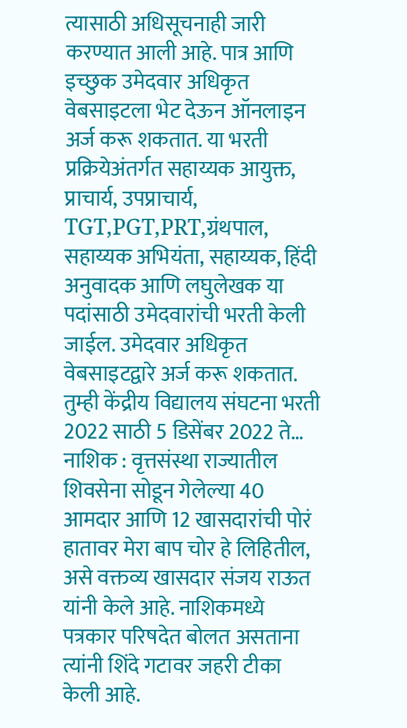त्यासाठी अधिसूचनाही जारी करण्यात आली आहे. पात्र आणि इच्छुक उमेदवार अधिकृत वेबसाइटला भेट देऊन ऑनलाइन अर्ज करू शकतात. या भरती प्रक्रियेअंतर्गत सहाय्यक आयुक्त, प्राचार्य, उपप्राचार्य, TGT,PGT,PRT,ग्रंथपाल, सहाय्यक अभियंता, सहाय्यक, हिंदी अनुवादक आणि लघुलेखक या पदांसाठी उमेदवारांची भरती केली जाईल. उमेदवार अधिकृत वेबसाइटद्वारे अर्ज करू शकतात. तुम्ही केंद्रीय विद्यालय संघटना भरती 2022 साठी 5 डिसेंबर 2022 ते…
नाशिक : वृत्तसंस्था राज्यातील शिवसेना सोडून गेलेल्या 40 आमदार आणि 12 खासदारांची पोरं हातावर मेरा बाप चोर हे लिहितील, असे वक्तव्य खासदार संजय राऊत यांनी केले आहे. नाशिकमध्ये पत्रकार परिषदेत बोलत असताना त्यांनी शिंदे गटावर जहरी टीका केली आहे.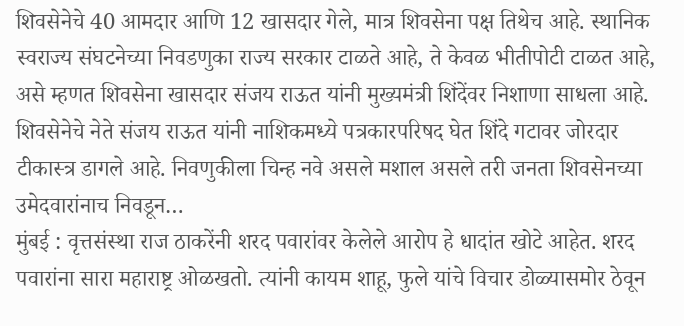शिवसेनेचे 40 आमदार आणि 12 खासदार गेले, मात्र शिवसेना पक्ष तिथेच आहे. स्थानिक स्वराज्य संघटनेच्या निवडणुका राज्य सरकार टाळते आहे, ते केवळ भीतीपोटी टाळत आहे, असे म्हणत शिवसेना खासदार संजय राऊत यांनी मुख्यमंत्री शिंदेंवर निशाणा साधला आहे. शिवसेनेचे नेते संजय राऊत यांनी नाशिकमध्ये पत्रकारपरिषद घेत शिंदे गटावर जोरदार टीकास्त्र डागले आहे. निवणुकीला चिन्ह नवे असले मशाल असले तरी जनता शिवसेनच्या उमेदवारांनाच निवडून…
मुंबई : वृत्तसंस्था राज ठाकरेंनी शरद पवारांवर केलेले आरोप हे धादांत खोटे आहेत. शरद पवारांना सारा महाराष्ट्र ओळखतो. त्यांनी कायम शाहू, फुले यांचे विचार डोळ्यासमोर ठेवून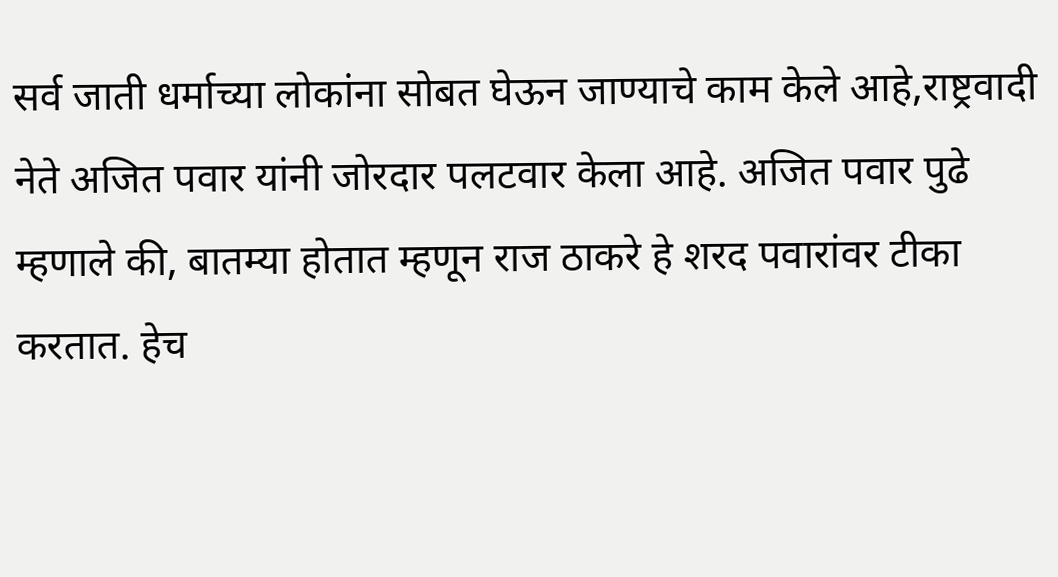सर्व जाती धर्माच्या लोकांना सोबत घेऊन जाण्याचे काम केले आहे,राष्ट्रवादी नेते अजित पवार यांनी जोरदार पलटवार केला आहे. अजित पवार पुढे म्हणाले की, बातम्या होतात म्हणून राज ठाकरे हे शरद पवारांवर टीका करतात. हेच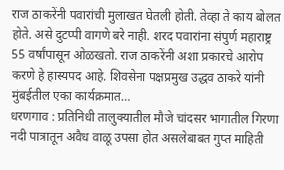राज ठाकरेंनी पवारांची मुलाखत घेतली होती. तेव्हा ते काय बोलत होते. असे दुटप्पी वागणे बरे नाही. शरद पवारांना संपुर्ण महाराष्ट्र 55 वर्षांपासून ओळखतो. राज ठाकरेंनी अशा प्रकारचे आरोप करणे हे हास्यपद आहे. शिवसेना पक्षप्रमुख उद्धव ठाकरे यांनी मुंबईतील एका कार्यक्रमात…
धरणगाव : प्रतिनिधी तालुक्यातील मौजे चांदसर भागातील गिरणा नदी पात्रातून अवैध वाळू उपसा होत असलेबाबत गुप्त माहिती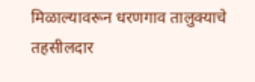मिळाल्यावरून धरणगाव तालुक्याचे तहसीलदार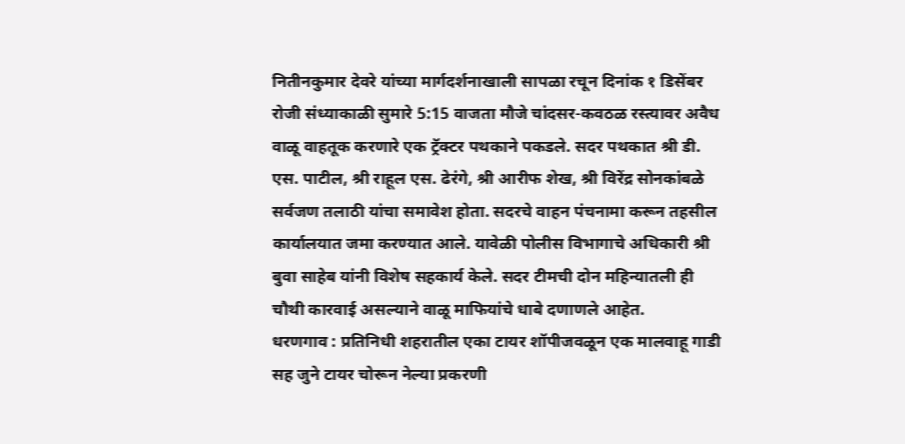नितीनकुमार देवरे यांच्या मार्गदर्शनाखाली सापळा रचून दिनांक १ डिसेंबर रोजी संध्याकाळी सुमारे 5:15 वाजता मौजे चांदसर-कवठळ रस्त्यावर अवैध वाळू वाहतूक करणारे एक ट्रॅक्टर पथकाने पकडले. सदर पथकात श्री डी. एस. पाटील, श्री राहूल एस. ढेरंगे, श्री आरीफ शेख, श्री विरेंद्र सोनकांबळे सर्वजण तलाठी यांचा समावेश होता. सदरचे वाहन पंचनामा करून तहसील कार्यालयात जमा करण्यात आले. यावेळी पोलीस विभागाचे अधिकारी श्री बुवा साहेब यांनी विशेष सहकार्य केले. सदर टीमची दोन महिन्यातली ही चौथी कारवाई असल्याने वाळू माफियांचे धाबे दणाणले आहेत.
धरणगाव : प्रतिनिधी शहरातील एका टायर शॉपीजवळून एक मालवाहू गाडी सह जुने टायर चोरून नेल्या प्रकरणी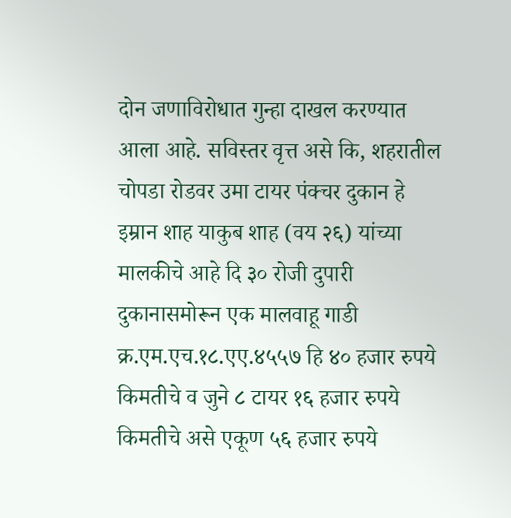दोन जणाविरोधात गुन्हा दाखल करण्यात आला आहे. सविस्तर वृत्त असे कि, शहरातील चोपडा रोडवर उमा टायर पंक्चर दुकान हे इम्रान शाह याकुब शाह (वय २६) यांच्या मालकीचे आहे दि ३० रोजी दुपारी दुकानासमोरून एक मालवाहू गाडी क्र.एम.एच.१८.एए.४५५७ हि ४० हजार रुपये किमतीचे व जुने ८ टायर १६ हजार रुपये किमतीचे असे एकूण ५६ हजार रुपये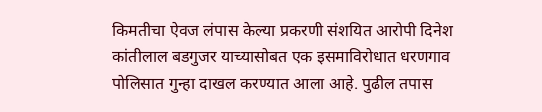किमतीचा ऐवज लंपास केल्या प्रकरणी संशयित आरोपी दिनेश कांतीलाल बडगुजर याच्यासोबत एक इसमाविरोधात धरणगाव पोलिसात गुन्हा दाखल करण्यात आला आहे. पुढील तपास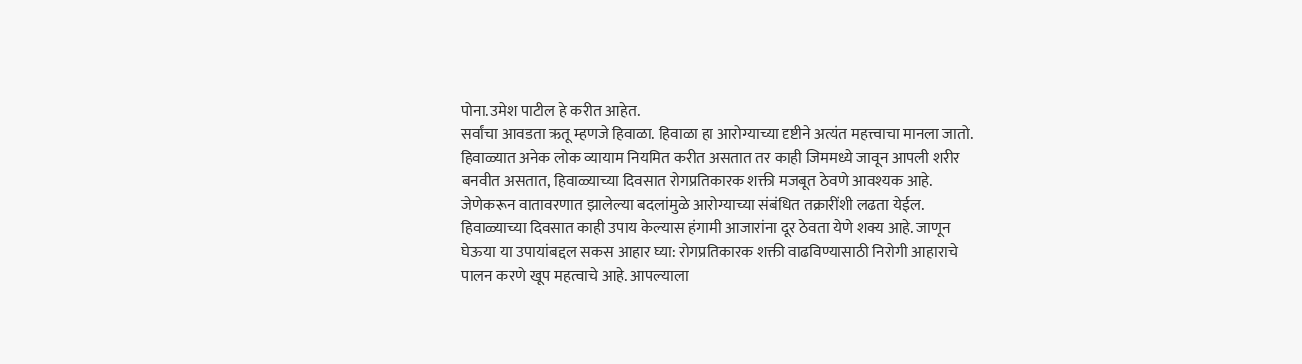पोना.उमेश पाटील हे करीत आहेत.
सर्वांचा आवडता ऋतू म्हणजे हिवाळा. हिवाळा हा आरोग्याच्या दृष्टीने अत्यंत महत्त्वाचा मानला जातो. हिवाळ्यात अनेक लोक व्यायाम नियमित करीत असतात तर काही जिममध्ये जावून आपली शरीर बनवीत असतात, हिवाळ्याच्या दिवसात रोगप्रतिकारक शक्ती मजबूत ठेवणे आवश्यक आहे. जेणेकरून वातावरणात झालेल्या बदलांमुळे आरोग्याच्या संबंधित तक्रारींशी लढता येईल. हिवाळ्याच्या दिवसात काही उपाय केल्यास हंगामी आजारांना दूर ठेवता येणे शक्य आहे. जाणून घेऊया या उपायांबद्दल सकस आहार घ्या: रोगप्रतिकारक शक्ती वाढविण्यासाठी निरोगी आहाराचे पालन करणे खूप महत्वाचे आहे. आपल्याला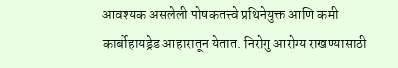आवश्यक असलेली पोषकतत्त्वे प्रथिनेयुक्त आणि कमी कार्बोहायड्रेड आहारातून येतात. निरोगु आरोग्य राखण्यासाठी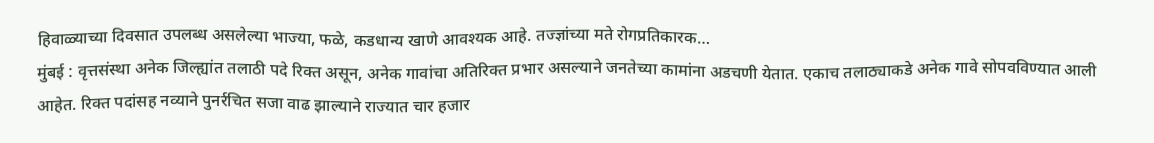हिवाळ्याच्या दिवसात उपलब्ध असलेल्या भाज्या, फळे, कडधान्य खाणे आवश्यक आहे. तज्ज्ञांच्या मते रोगप्रतिकारक…
मुंबई : वृत्तसंस्था अनेक जिल्ह्यांत तलाठी पदे रिक्त असून, अनेक गावांचा अतिरिक्त प्रभार असल्याने जनतेच्या कामांना अडचणी येतात. एकाच तलाठ्याकडे अनेक गावे सोपवविण्यात आली आहेत. रिक्त पदांसह नव्याने पुनर्रचित सजा वाढ झाल्याने राज्यात चार हजार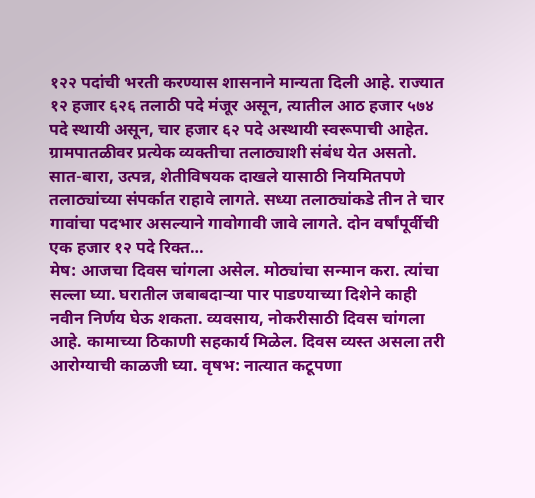१२२ पदांची भरती करण्यास शासनाने मान्यता दिली आहे. राज्यात १२ हजार ६२६ तलाठी पदे मंजूर असून, त्यातील आठ हजार ५७४ पदे स्थायी असून, चार हजार ६२ पदे अस्थायी स्वरूपाची आहेत. ग्रामपातळीवर प्रत्येक व्यक्तीचा तलाठ्याशी संबंध येत असतो. सात-बारा, उत्पन्न, शेतीविषयक दाखले यासाठी नियमितपणे तलाठ्यांच्या संपर्कात राहावे लागते. सध्या तलाठ्यांकडे तीन ते चार गावांचा पदभार असल्याने गावोगावी जावे लागते. दोन वर्षांपूर्वीची एक हजार १२ पदे रिक्त…
मेष: आजचा दिवस चांगला असेल. मोठ्यांचा सन्मान करा. त्यांचा सल्ला घ्या. घरातील जबाबदाऱ्या पार पाडण्याच्या दिशेने काही नवीन निर्णय घेऊ शकता. व्यवसाय, नोकरीसाठी दिवस चांगला आहे. कामाच्या ठिकाणी सहकार्य मिळेल. दिवस व्यस्त असला तरी आरोग्याची काळजी घ्या. वृषभ: नात्यात कटूपणा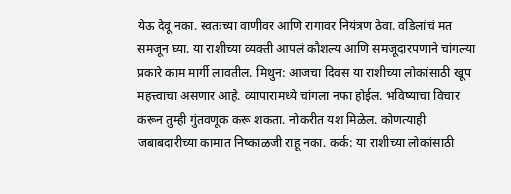येऊ देवू नका. स्वतःच्या वाणीवर आणि रागावर नियंत्रण ठेवा. वडिलांचं मत समजून घ्या. या राशीच्या व्यक्ती आपलं कौशल्य आणि समजूदारपणाने चांगल्या प्रकारे काम मार्गी लावतील. मिथुन: आजचा दिवस या राशीच्या लोकांसाठी खूप महत्त्वाचा असणार आहे. व्यापारामध्ये चांगला नफा होईल. भविष्याचा विचार करून तुम्ही गुंतवणूक करू शकता. नोकरीत यश मिळेल. कोणत्याही जबाबदारीच्या कामात निष्काळजी राहू नका. कर्क: या राशीच्या लोकांसाठी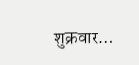शुक्रवार…